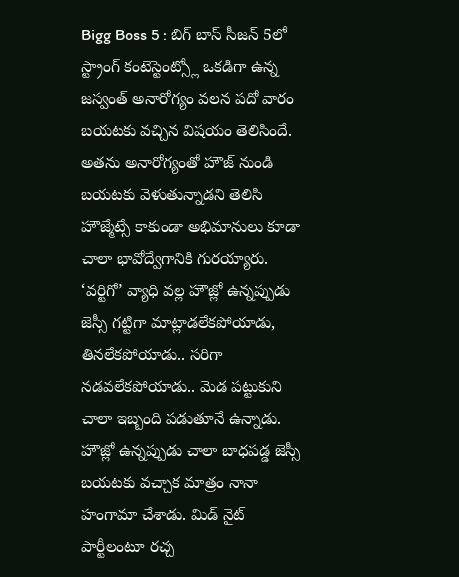Bigg Boss 5 : బిగ్ బాస్ సీజన్ 5లో స్ట్రాంగ్ కంటెస్టెంట్స్లో ఒకడిగా ఉన్న జస్వంత్ అనారోగ్యం వలన పదో వారం బయటకు వచ్చిన విషయం తెలిసిందే. అతను అనారోగ్యంతో హౌజ్ నుండి బయటకు వెళుతున్నాడని తెలిసి హౌజ్మేట్సే కాకుండా అభిమానులు కూడా చాలా భావోద్వేగానికి గురయ్యారు. ‘వర్టిగో’ వ్యాధి వల్ల హౌజ్లో ఉన్నప్పుడు జెస్సీ గట్టిగా మాట్లాడలేకపోయాడు, తినలేకపోయాడు.. సరిగా నడవలేకపోయాడు.. మెడ పట్టుకుని చాలా ఇబ్బంది పడుతూనే ఉన్నాడు.
హౌజ్లో ఉన్నప్పుడు చాలా బాధపడ్డ జెస్సీ బయటకు వచ్చాక మాత్రం నానా హంగామా చేశాడు. మిడ్ నైట్ పార్టీలంటూ రచ్చ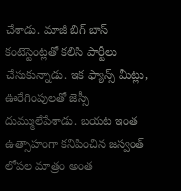చేశాడు. మాజీ బిగ్ బాస్ కంటెస్టెంట్లతో కలిసి పార్టీలు చేసుకున్నాడు. ఇక ఫ్యాన్స్ మీట్లు, ఊరేగింపులతో జెస్సీ దుమ్ములేపేశాడు. బయట ఇంత ఉత్సాహంగా కనిపించిన జస్వంత్ లోపల మాత్రం అంత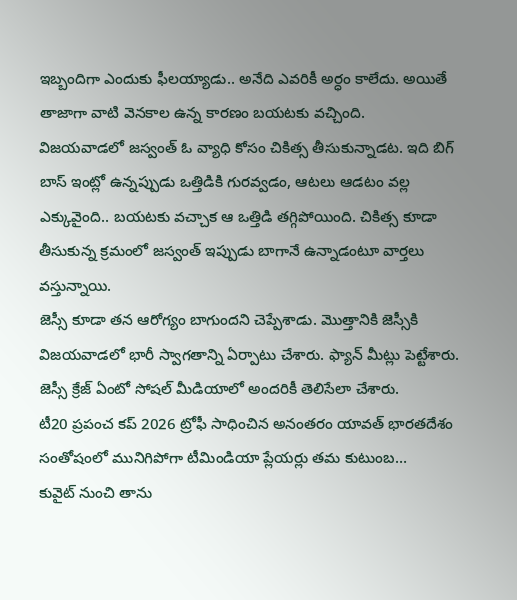ఇబ్బందిగా ఎందుకు ఫీలయ్యాడు.. అనేది ఎవరికీ అర్ధం కాలేదు. అయితే తాజాగా వాటి వెనకాల ఉన్న కారణం బయటకు వచ్చింది.
విజయవాడలో జస్వంత్ ఓ వ్యాధి కోసం చికిత్స తీసుకున్నాడట. ఇది బిగ్ బాస్ ఇంట్లో ఉన్నప్పుడు ఒత్తిడికి గురవ్వడం, ఆటలు ఆడటం వల్ల ఎక్కువైంది.. బయటకు వచ్చాక ఆ ఒత్తిడి తగ్గిపోయింది. చికిత్స కూడా తీసుకున్న క్రమంలో జస్వంత్ ఇప్పుడు బాగానే ఉన్నాడంటూ వార్తలు వస్తున్నాయి.
జెస్సీ కూడా తన ఆరోగ్యం బాగుందని చెప్పేశాడు. మొత్తానికి జెస్సీకి విజయవాడలో భారీ స్వాగతాన్ని ఏర్పాటు చేశారు. ఫ్యాన్ మీట్లు పెట్టేశారు. జెస్సీ క్రేజ్ ఏంటో సోషల్ మీడియాలో అందరికీ తెలిసేలా చేశారు.
టీ20 ప్రపంచ కప్ 2026 ట్రోఫీ సాధించిన అనంతరం యావత్ భారతదేశం సంతోషంలో మునిగిపోగా టీమిండియా ప్లేయర్లు తమ కుటుంబ…
కువైట్ నుంచి తాను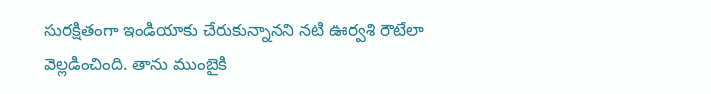సురక్షితంగా ఇండియాకు చేరుకున్నానని నటి ఊర్వశి రౌటేలా వెల్లడించింది. తాను ముంబైకి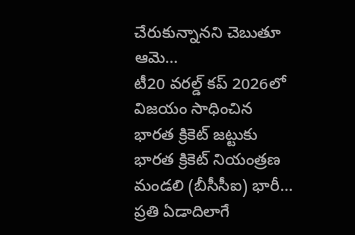చేరుకున్నానని చెబుతూ ఆమె…
టీ20 వరల్డ్ కప్ 2026లో విజయం సాధించిన భారత క్రికెట్ జట్టుకు భారత క్రికెట్ నియంత్రణ మండలి (బీసీసీఐ) భారీ…
ప్రతి ఏడాదిలాగే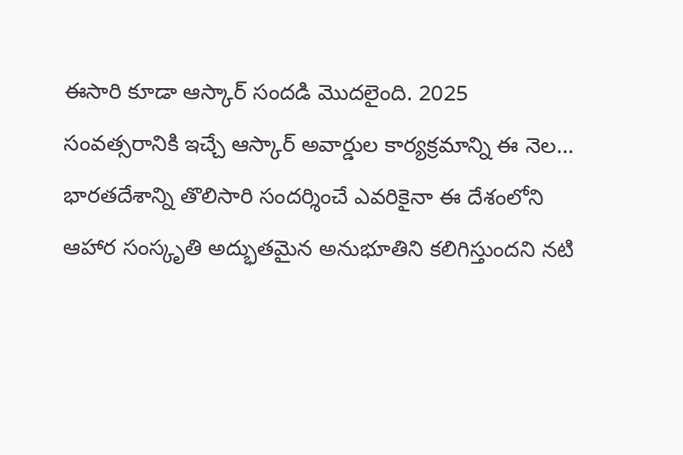ఈసారి కూడా ఆస్కార్ సందడి మొదలైంది. 2025 సంవత్సరానికి ఇచ్చే ఆస్కార్ అవార్డుల కార్యక్రమాన్ని ఈ నెల…
భారతదేశాన్ని తొలిసారి సందర్శించే ఎవరికైనా ఈ దేశంలోని ఆహార సంస్కృతి అద్భుతమైన అనుభూతిని కలిగిస్తుందని నటి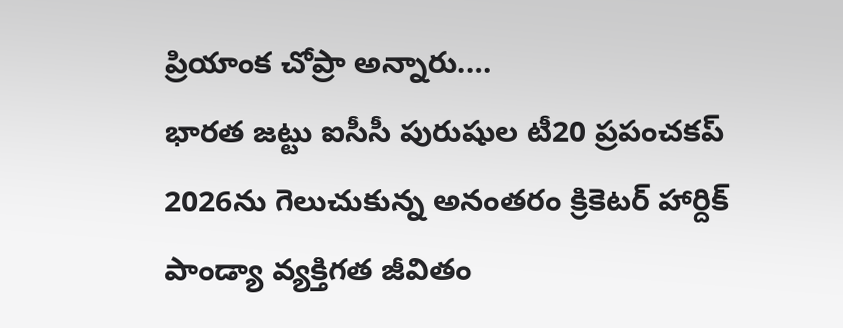ప్రియాంక చోప్రా అన్నారు.…
భారత జట్టు ఐసీసీ పురుషుల టీ20 ప్రపంచకప్ 2026ను గెలుచుకున్న అనంతరం క్రికెటర్ హార్దిక్ పాండ్యా వ్యక్తిగత జీవితం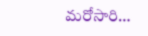మరోసారి…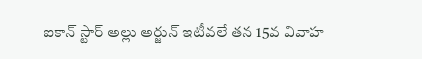ఐకాన్ స్టార్ అల్లు అర్జున్ ఇటీవలే తన 15వ వివాహ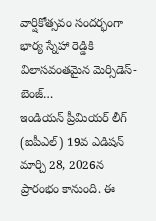వార్షికోత్సవం సందర్భంగా భార్య స్నేహా రెడ్డికి విలాసవంతమైన మెర్సిడెస్-బెంజ్…
ఇండియన్ ప్రీమియర్ లీగ్ (ఐపీఎల్) 19వ ఎడిషన్ మార్చి 28, 2026న ప్రారంభం కానుంది. ఈ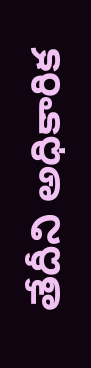తేదీని అధికారిక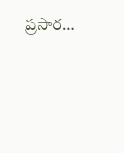ప్రసార…